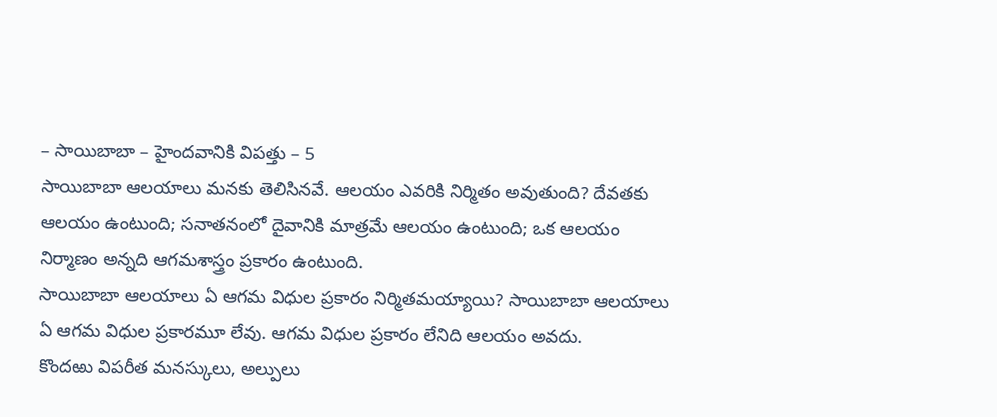– సాయిబాబా – హైందవానికి విపత్తు – 5
సాయిబాబా ఆలయాలు మనకు తెలిసినవే. ఆలయం ఎవరికి నిర్మితం అవుతుంది? దేవతకు ఆలయం ఉంటుంది; సనాతనంలో దైవానికి మాత్రమే ఆలయం ఉంటుంది; ఒక ఆలయం నిర్మాణం అన్నది ఆగమశాస్త్రం ప్రకారం ఉంటుంది.
సాయిబాబా ఆలయాలు ఏ ఆగమ విధుల ప్రకారం నిర్మితమయ్యాయి? సాయిబాబా ఆలయాలు ఏ ఆగమ విధుల ప్రకారమూ లేవు. ఆగమ విధుల ప్రకారం లేనిది ఆలయం అవదు.
కొందఱు విపరీత మనస్కులు, అల్పులు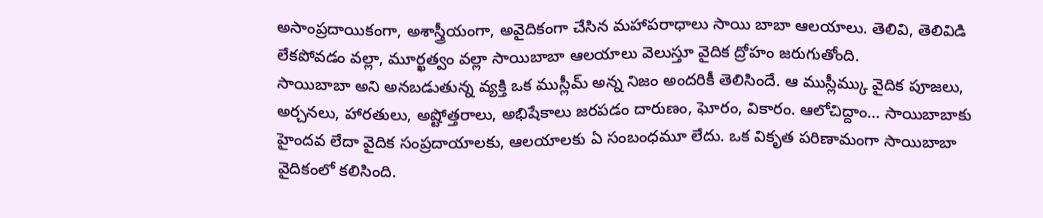అసాంప్రదాయికంగా, అశాస్త్రీయంగా, అవైదికంగా చేసిన మహాపరాధాలు సాయి బాబా ఆలయాలు. తెలివి, తెలివిడి లేకపోవడం వల్లా, మూర్ఖత్వం వల్లా సాయిబాబా ఆలయాలు వెలుస్తూ వైదిక ద్రోహం జరుగుతోంది.
సాయిబాబా అని అనబడుతున్న వ్యక్తి ఒక ముస్లీమ్ అన్న నిజం అందరికీ తెలిసిందే. ఆ ముస్లీమ్కు వైదిక పూజలు, అర్చనలు, హారతులు, అష్టోత్తరాలు, అభిషేకాలు జరపడం దారుణం, ఘోరం, వికారం. ఆలోచిద్దాం… సాయిబాబాకు హైందవ లేదా వైదిక సంప్రదాయాలకు, ఆలయాలకు ఏ సంబంధమూ లేదు. ఒక వికృత పరిణామంగా సాయిబాబా వైదికంలో కలిసింది.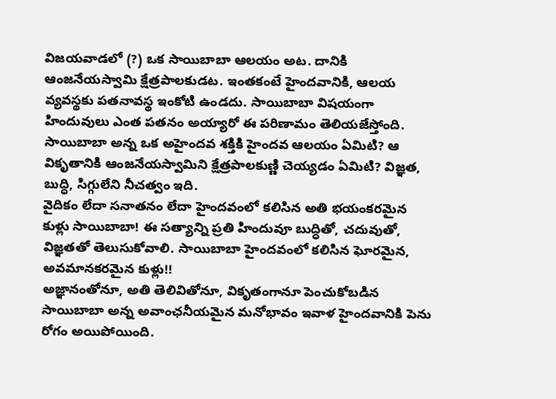విజయవాడలో (?) ఒక సాయిబాబా ఆలయం అట. దానికి ఆంజనేయస్వామి క్షేత్రపాలకుడట. ఇంతకంటే హైందవానికి, ఆలయ వ్యవస్థకు పతనావస్థ ఇంకోటి ఉండదు. సాయిబాబా విషయంగా హిందువులు ఎంత పతనం అయ్యారో ఈ పరిణామం తెలియజేస్తోంది. సాయిబాబా అన్న ఒక అహైందవ శక్తికి హైందవ ఆలయం ఏమిటి? ఆ వికృతానికి ఆంజనేయస్వామిని క్షేత్రపాలకుణ్ణి చెయ్యడం ఏమిటి? విజ్ఞత, బుద్ధి, సిగ్గులేని నీచత్వం ఇది.
వైదికం లేదా సనాతనం లేదా హైందవంలో కలిసిన అతి భయంకరమైన కుళ్లు సాయిబాబా! ఈ సత్యాన్ని ప్రతి హిందువూ బుద్ధితో, చదువుతో, విజ్ఞతతో తెలుసుకోవాలి. సాయిబాబా హైందవంలో కలిసిన ఘోరమైన, అవమానకరమైన కుళ్లు!!
అజ్ఞానంతోనూ, అతి తెలివితోనూ, వికృతంగానూ పెంచుకోబడిన సాయిబాబా అన్న అవాంఛనీయమైన మనోభావం ఇవాళ హైందవానికి పెను రోగం అయిపోయింది.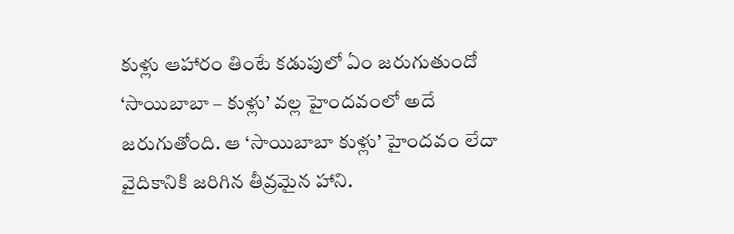కుళ్లు ఆహారం తింటే కడుపులో ఏం జరుగుతుందో ‘సాయిబాబా – కుళ్లు’ వల్ల హైందవంలో అదే జరుగుతోంది. ఆ ‘సాయిబాబా కుళ్లు’ హైందవం లేదా వైదికానికి జరిగిన తీవ్రమైన హాని.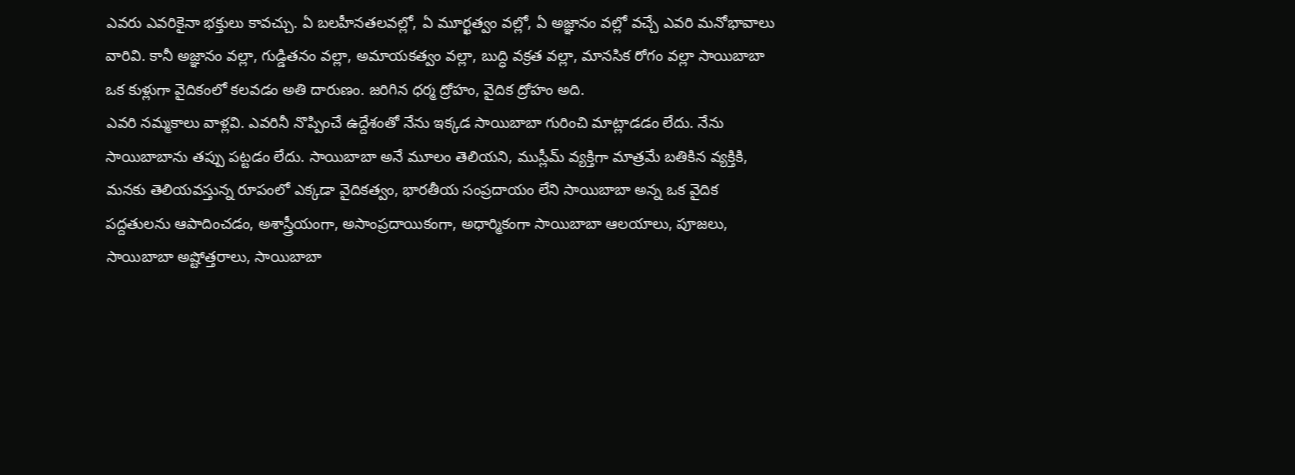ఎవరు ఎవరికైనా భక్తులు కావచ్చు. ఏ బలహీనతలవల్లో, ఏ మూర్ఖత్వం వల్లో, ఏ అజ్ఞానం వల్లో వచ్చే ఎవరి మనోభావాలు వారివి. కానీ అజ్ఞానం వల్లా, గుడ్డితనం వల్లా, అమాయకత్వం వల్లా, బుద్ధి వక్రత వల్లా, మానసిక రోగం వల్లా సాయిబాబా ఒక కుళ్లుగా వైదికంలో కలవడం అతి దారుణం. జరిగిన ధర్మ ద్రోహం, వైదిక ద్రోహం అది.
ఎవరి నమ్మకాలు వాళ్లవి. ఎవరినీ నొప్పించే ఉద్దేశంతో నేను ఇక్కడ సాయిబాబా గురించి మాట్లాడడం లేదు. నేను సాయిబాబాను తప్పు పట్టడం లేదు. సాయిబాబా అనే మూలం తెలియని, ముస్లీమ్ వ్యక్తిగా మాత్రమే బతికిన వ్యక్తికి, మనకు తెలియవస్తున్న రూపంలో ఎక్కడా వైదికత్వం, భారతీయ సంప్రదాయం లేని సాయిబాబా అన్న ఒక వైదిక పద్దతులను ఆపాదించడం, అశాస్త్రీయంగా, అసాంప్రదాయికంగా, అధార్మికంగా సాయిబాబా ఆలయాలు, పూజలు, సాయిబాబా అష్టోత్తరాలు, సాయిబాబా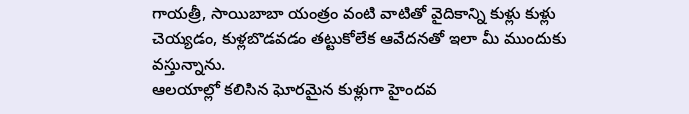గాయత్రీ, సాయిబాబా యంత్రం వంటి వాటితో వైదికాన్ని కుళ్లు కుళ్లు చెయ్యడం, కుళ్లబొడవడం తట్టుకోలేక ఆవేదనతో ఇలా మీ ముందుకు వస్తున్నాను.
ఆలయాల్లో కలిసిన ఘోరమైన కుళ్లుగా హైందవ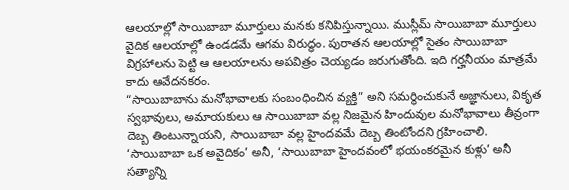ఆలయాల్లో సాయిబాబా మూర్తులు మనకు కనిపిస్తున్నాయి. ముస్లీమ్ సాయిబాబా మూర్తులు వైదిక ఆలయాల్లో ఉండడమే ఆగమ విరుద్ధం. పురాతన ఆలయాల్లో సైతం సాయిబాబా విగ్రహాలను పెట్టి ఆ ఆలయాలను అపవిత్రం చెయ్యడం జరుగుతోంది. ఇది గర్హనీయం మాత్రమే కాదు ఆవేదనకరం.
“సాయిబాబాను మనోభావాలకు సంబంధించిన వ్యక్తి” అని సమర్థించుకునే అజ్ఞానులు, వికృత స్వభావులు, అమాయకులు ఆ సాయిబాబా వల్ల నిజమైన హిందువుల మనోభావాలు తీవ్రంగా దెబ్బ తింటున్నాయని, సాయిబాబా వల్ల హైందవమే దెబ్బ తింటోందని గ్రహించాలి. ‘సాయిబాబా ఒక అవైదికం’ అనీ, ‘సాయిబాబా హైందవంలో భయంకరమైన కుళ్లు’ అనీ సత్యాన్ని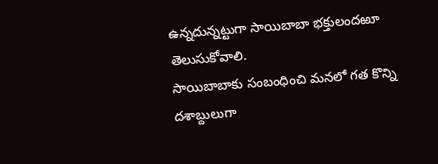ఉన్నదున్నట్టుగా సాయిబాబా భక్తులందఱూ తెలుసుకోవాలి.
సాయిబాబాకు సంబంధించి మనలో గత కొన్ని దశాబ్దులుగా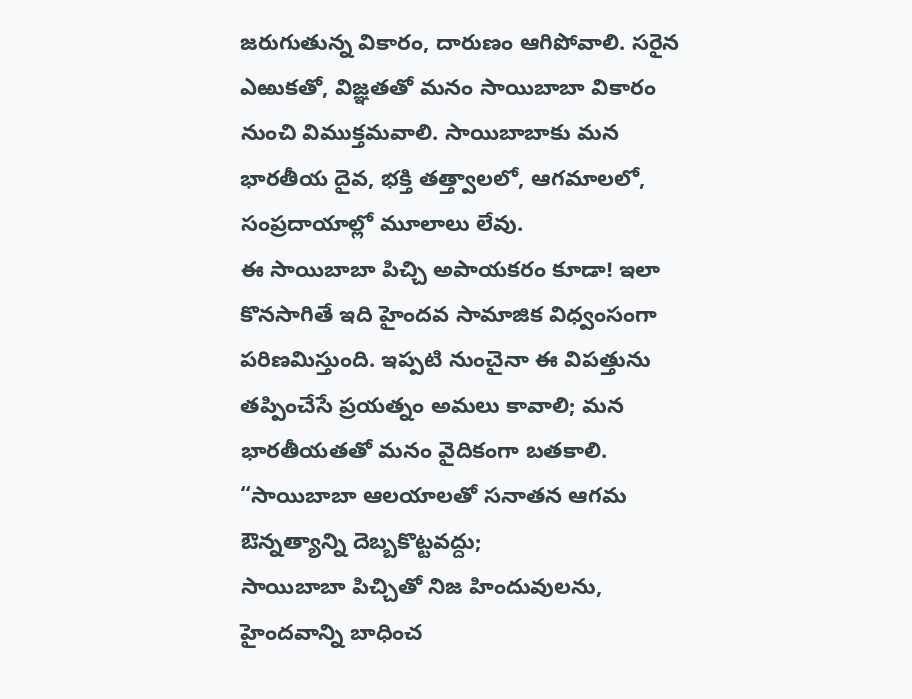జరుగుతున్న వికారం, దారుణం ఆగిపోవాలి. సరైన ఎఱుకతో, విజ్ఞతతో మనం సాయిబాబా వికారం నుంచి విముక్తమవాలి. సాయిబాబాకు మన భారతీయ దైవ, భక్తి తత్త్వాలలో, ఆగమాలలో, సంప్రదాయాల్లో మూలాలు లేవు.
ఈ సాయిబాబా పిచ్చి అపాయకరం కూడా! ఇలా కొనసాగితే ఇది హైందవ సామాజిక విధ్వంసంగా పరిణమిస్తుంది. ఇప్పటి నుంచైనా ఈ విపత్తును తప్పించేసే ప్రయత్నం అమలు కావాలి; మన భారతీయతతో మనం వైదికంగా బతకాలి.
“సాయిబాబా ఆలయాలతో సనాతన ఆగమ ఔన్నత్యాన్ని దెబ్బకొట్టవద్దు;
సాయిబాబా పిచ్చితో నిజ హిందువులను, హైందవాన్ని బాధించ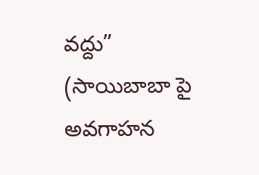వద్దు”
(సాయిబాబా పై అవగాహన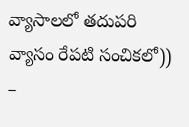వ్యాసాలలో తదుపరి వ్యాసం రేపటి సంచికలో))
–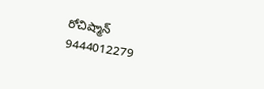రోచిష్మాన్
9444012279